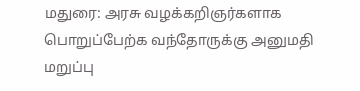மதுரை: அரசு வழக்கறிஞர்களாக பொறுப்பேற்க வந்தோருக்கு அனுமதி மறுப்பு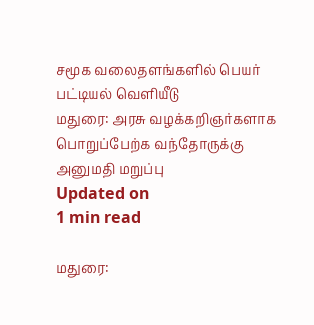சமூக வலைதளங்களில் பெயர் பட்டியல் வெளியீடு
மதுரை: அரசு வழக்கறிஞர்களாக பொறுப்பேற்க வந்தோருக்கு அனுமதி மறுப்பு
Updated on
1 min read

மதுரை: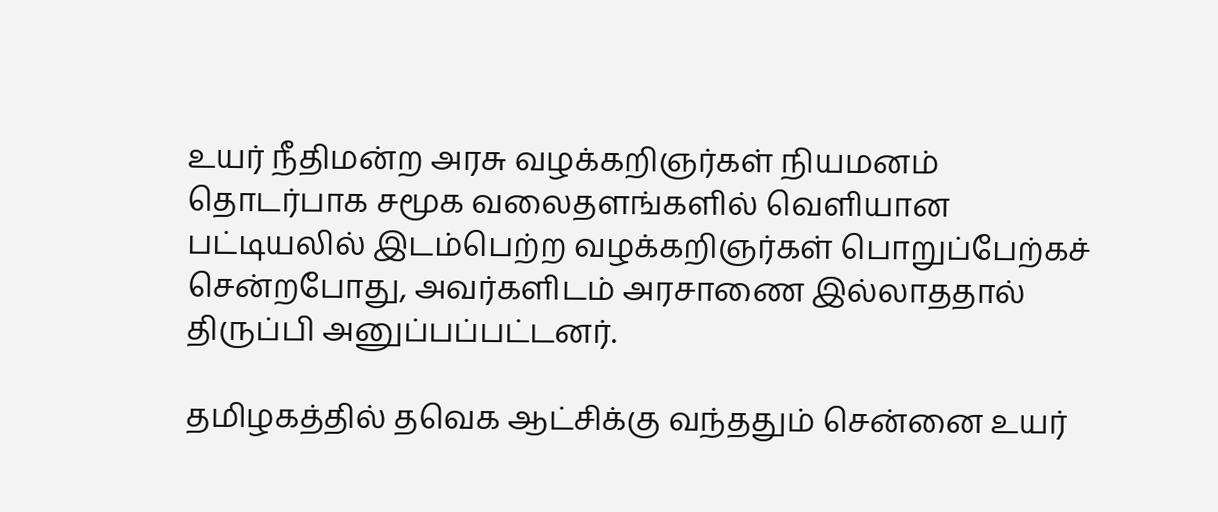உயர் நீதிமன்ற அரசு வழக்கறிஞர்கள் நியமனம் தொடர்பாக சமூக வலைதளங்களில் வெளியான பட்டியலில் இடம்பெற்ற வழக்கறிஞர்கள் பொறுப்பேற்கச் சென்றபோது, அவர்களிடம் அரசாணை இல்லாததால் திருப்பி அனுப்பப்பட்டனர்.

தமிழகத்தில் தவெக ஆட்சிக்கு வந்ததும் சென்னை உயர்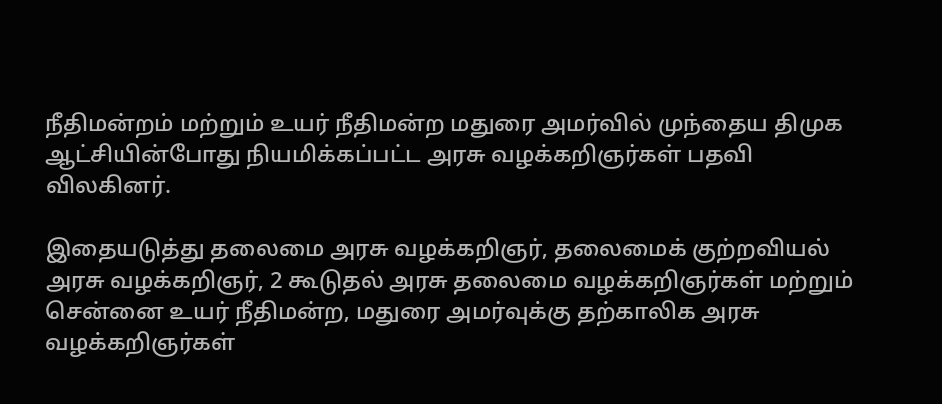நீதிமன்றம் மற்றும் உயர் நீதிமன்ற மதுரை அமர்வில் முந்தைய திமுக ஆட்சியின்போது நியமிக்கப்பட்ட அரசு வழக்கறிஞர்கள் பதவி விலகினர்.

இதையடுத்து தலைமை அரசு வழக்கறிஞர், தலைமைக் குற்றவியல் அரசு வழக்கறிஞர், 2 கூடுதல் அரசு தலைமை வழக்கறிஞர்கள் மற்றும் சென்னை உயர் நீதிமன்ற, மதுரை அமர்வுக்கு தற்காலிக அரசு வழக்கறிஞர்கள்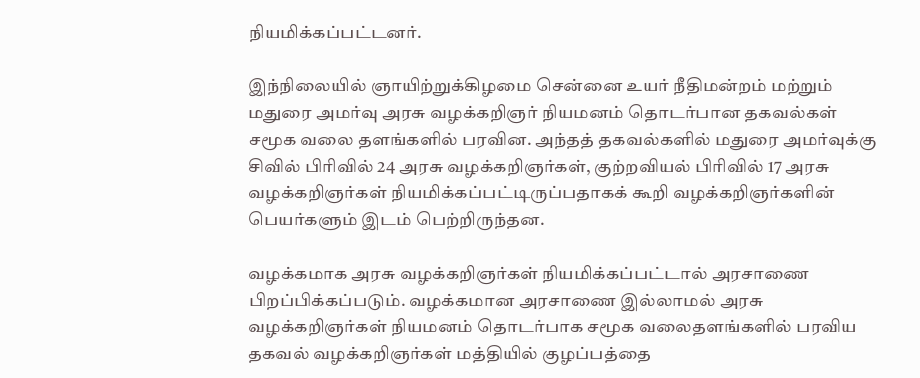நியமிக்கப்பட்டனர்.

இந்நிலையில் ஞாயிற்றுக்கிழமை சென்னை உயர் நீதிமன்றம் மற்றும் மதுரை அமர்வு அரசு வழக்கறிஞர் நியமனம் தொடர்பான தகவல்கள் சமூக வலை தளங்களில் பரவின. அந்தத் தகவல்களில் மதுரை அமர்வுக்கு சிவில் பிரிவில் 24 அரசு வழக்கறிஞர்கள், குற்றவியல் பிரிவில் 17 அரசு வழக்கறிஞர்கள் நியமிக்கப்பட்டிருப்பதாகக் கூறி வழக்கறிஞர்களின் பெயர்களும் இடம் பெற்றிருந்தன.

வழக்கமாக அரசு வழக்கறிஞர்கள் நியமிக்கப்பட்டால் அரசாணை பிறப்பிக்கப்படும். வழக்கமான அரசாணை இல்லாமல் அரசு வழக்கறிஞர்கள் நியமனம் தொடர்பாக சமூக வலைதளங்களில் பரவிய தகவல் வழக்கறிஞர்கள் மத்தியில் குழப்பத்தை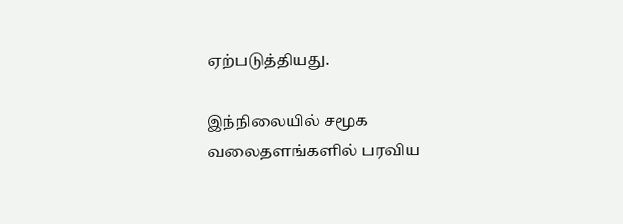ஏற்படுத்தியது.

இந்நிலையில் சமூக வலைதளங்களில் பரவிய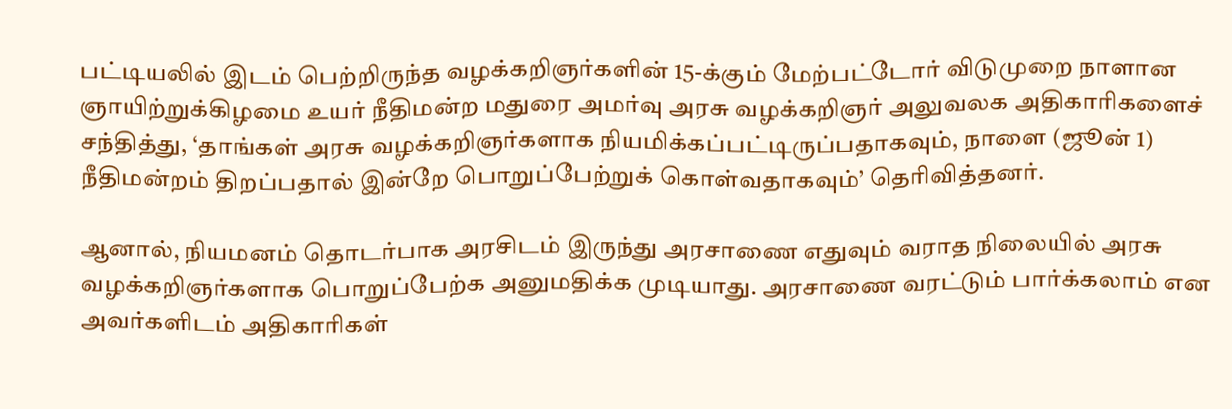பட்டியலில் இடம் பெற்றிருந்த வழக்கறிஞர்களின் 15-க்கும் மேற்பட்டோர் விடுமுறை நாளான ஞாயிற்றுக்கிழமை உயர் நீதிமன்ற மதுரை அமர்வு அரசு வழக்கறிஞர் அலுவலக அதிகாரிகளைச் சந்தித்து, ‘தாங்கள் அரசு வழக்கறிஞர்களாக நியமிக்கப்பட்டிருப்பதாகவும், நாளை (ஜூன் 1) நீதிமன்றம் திறப்பதால் இன்றே பொறுப்பேற்றுக் கொள்வதாகவும்’ தெரிவித்தனர்.

ஆனால், நியமனம் தொடர்பாக அரசிடம் இருந்து அரசாணை எதுவும் வராத நிலையில் அரசு வழக்கறிஞர்களாக பொறுப்பேற்க அனுமதிக்க முடியாது. அரசாணை வரட்டும் பார்க்கலாம் என அவர்களிடம் அதிகாரிகள்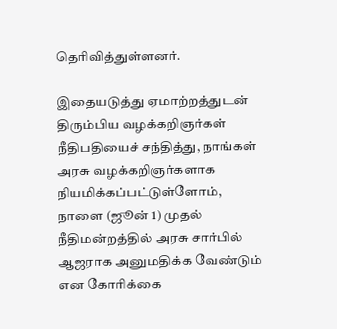தெரிவித்துள்ளனர்.

இதையடுத்து ஏமாற்றத்துடன் திரும்பிய வழக்கறிஞர்கள் நீதிபதியைச் சந்தித்து, நாங்கள் அரசு வழக்கறிஞர்களாக நியமிக்கப்பட்டுள்ளோம், நாளை (ஜூன் 1) முதல் நீதிமன்றத்தில் அரசு சார்பில் ஆஜராக அனுமதிக்க வேண்டும் என கோரிக்கை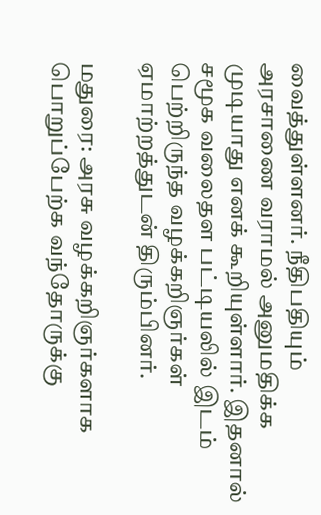வைத்துள்ளனர். நீதிபதியும் அரசாணை வராமல் அனுமதிக்க முடியாது எனக் கூறியுள்ளார். இதனால் சமூக வலைதள பட்டியலில் இடம் பெற்றிருந்த வழக்கறிஞர்கள் ஏமாற்றத்துடன் திரும்பினர்.

மதுரை: அரசு வழக்கறிஞர்களாக பொறுப்பேற்க வந்தோருக்கு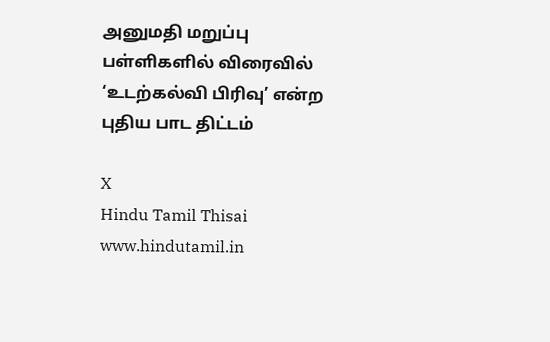அனுமதி மறுப்பு
பள்ளிகளில் விரைவில் ‘உடற்கல்வி பிரிவு’ என்ற புதிய பாட திட்டம்

X
Hindu Tamil Thisai
www.hindutamil.in